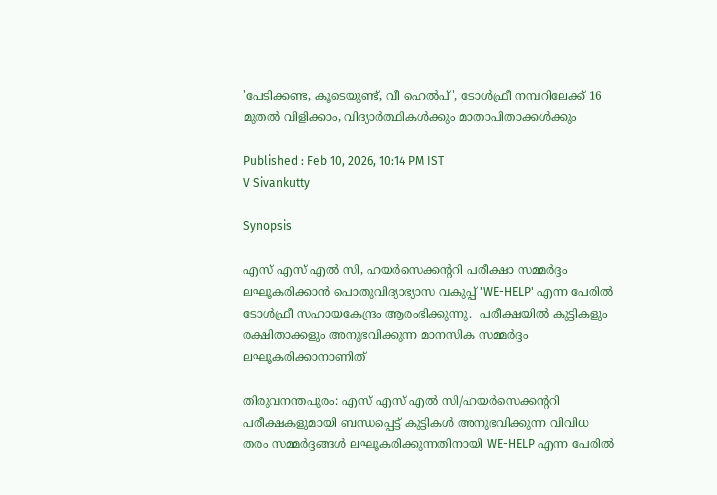'പേടിക്കണ്ട, കൂടെയുണ്ട്, വീ ഹെൽപ്', ടോൾഫ്രീ നമ്പറിലേക്ക് 16 മുതൽ വിളിക്കാം, വിദ്യാര്‍ത്ഥികള്‍ക്കും മാതാപിതാക്കള്‍ക്കും

Published : Feb 10, 2026, 10:14 PM IST
V Sivankutty

Synopsis

എസ് എസ് എൽ സി, ഹയർസെക്കന്ററി പരീക്ഷാ സമ്മർദ്ദം ലഘൂകരിക്കാൻ പൊതുവിദ്യാഭ്യാസ വകുപ്പ് 'WE-HELP' എന്ന പേരിൽ ടോൾഫ്രീ സഹായകേന്ദ്രം ആരംഭിക്കുന്നു.  പരീക്ഷയിൽ കുട്ടികളും രക്ഷിതാക്കളും അനുഭവിക്കുന്ന മാനസിക സമ്മർദ്ദം ലഘൂകരിക്കാനാണിത്

തിരുവനന്തപുരം: എസ് എസ് എൽ സി/ഹയർസെക്കന്ററി പരീക്ഷകളുമായി ബന്ധപ്പെട്ട് കുട്ടികൾ അനുഭവിക്കുന്ന വിവിധ തരം സമ്മർദ്ദങ്ങൾ ലഘൂകരിക്കുന്നതിനായി WE-HELP എന്ന പേരിൽ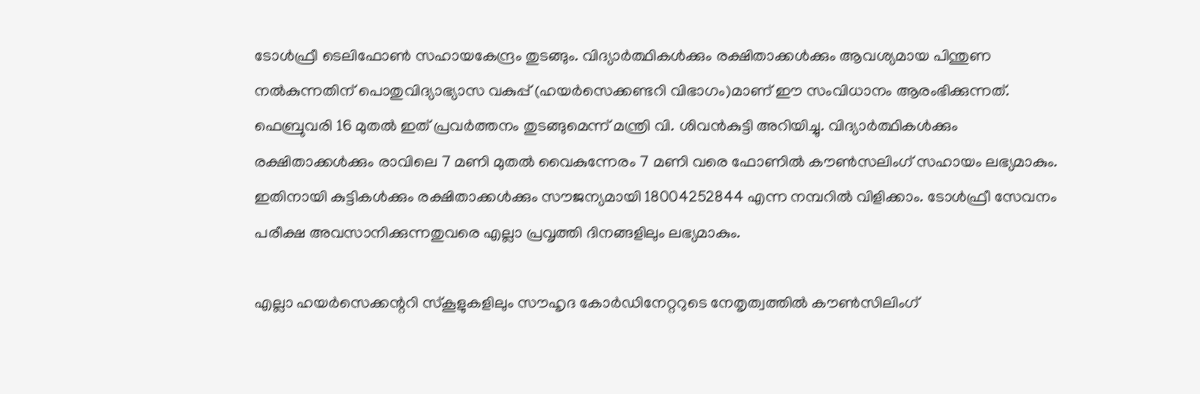ടോൾഫ്രീ ടെലിഫോൺ സഹായകേന്ദ്രം തുടങ്ങും. വിദ്യാർത്ഥികൾക്കും രക്ഷിതാക്കൾക്കും ആവശ്യമായ പിന്തുണ നൽകുന്നതിന് പൊതുവിദ്യാഭ്യാസ വകുപ്പ് (ഹയർസെക്കണ്ടറി വിഭാഗം)മാണ് ഈ സംവിധാനം ആരംഭിക്കുന്നത്. ഫെബ്രുവരി 16 മുതൽ ഇത് പ്രവർത്തനം തുടങ്ങുമെന്ന് മന്ത്രി വി. ശിവൻകുട്ടി അറിയിച്ചു. വിദ്യാർത്ഥികൾക്കും രക്ഷിതാക്കൾക്കും രാവിലെ 7 മണി മുതൽ വൈകുന്നേരം 7 മണി വരെ ഫോണിൽ കൗൺസലിംഗ് സഹായം ലഭ്യമാകും. ഇതിനായി കുട്ടികൾക്കും രക്ഷിതാക്കൾക്കും സൗജന്യമായി 18004252844 എന്ന നമ്പറിൽ വിളിക്കാം. ടോൾഫ്രീ സേവനം പരീക്ഷ അവസാനിക്കുന്നതുവരെ എല്ലാ പ്രവൃത്തി ദിനങ്ങളിലും ലഭ്യമാകും.

എല്ലാ ഹയർസെക്കന്ററി സ്‌കൂളുകളിലും സൗഹൃദ കോർഡിനേറ്ററുടെ നേതൃത്വത്തിൽ കൗൺസിലിംഗ്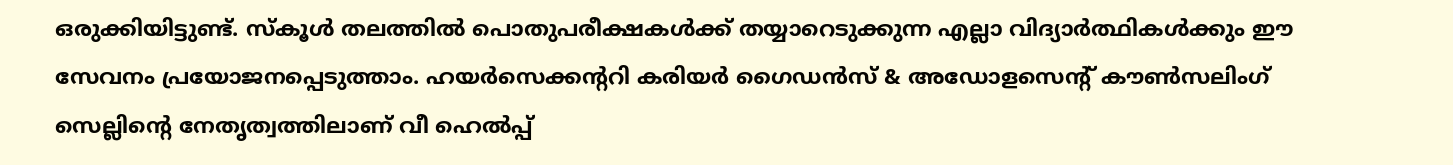ഒരുക്കിയിട്ടുണ്ട്. സ്‌കൂൾ തലത്തിൽ പൊതുപരീക്ഷകൾക്ക് തയ്യാറെടുക്കുന്ന എല്ലാ വിദ്യാർത്ഥികൾക്കും ഈ സേവനം പ്രയോജനപ്പെടുത്താം. ഹയർസെക്കന്ററി കരിയർ ഗൈഡൻസ് & അഡോളസെന്റ് കൗൺസലിംഗ് സെല്ലിന്റെ നേതൃത്വത്തിലാണ് വീ ഹെൽപ്പ്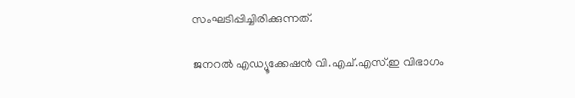സംഘടിപ്പിച്ചിരിക്കുന്നത്.

ജനറൽ എഡ്യൂക്കേഷൻ വി.എച്.എസ്.ഇ വിഭാഗം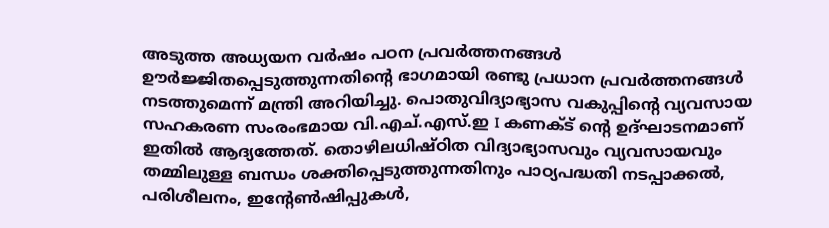അടുത്ത അധ്യയന വർഷം പഠന പ്രവർത്തനങ്ങൾ ഊർജ്ജിതപ്പെടുത്തുന്നതിന്റെ ഭാഗമായി രണ്ടു പ്രധാന പ്രവർത്തനങ്ങൾ നടത്തുമെന്ന് മന്ത്രി അറിയിച്ചു. പൊതുവിദ്യാഭ്യാസ വകുപ്പിന്റെ വ്യവസായ സഹകരണ സംരംഭമായ വി.എച്.എസ്.ഇ I കണക്ട് ന്റെ ഉദ്ഘാടനമാണ് ഇതിൽ ആദ്യത്തേത്. തൊഴിലധിഷ്ഠിത വിദ്യാഭ്യാസവും വ്യവസായവും തമ്മിലുള്ള ബന്ധം ശക്തിപ്പെടുത്തുന്നതിനും പാഠ്യപദ്ധതി നടപ്പാക്കൽ, പരിശീലനം, ഇന്റേൺഷിപ്പുകൾ,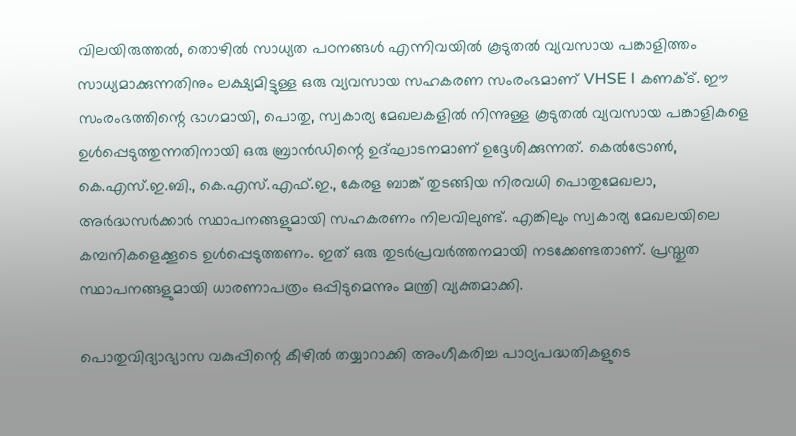വിലയിരുത്തൽ, തൊഴിൽ സാധ്യത പഠനങ്ങൾ എന്നിവയിൽ കൂടുതൽ വ്യവസായ പങ്കാളിത്തം സാധ്യമാക്കുന്നതിനും ലക്ഷ്യമിട്ടുള്ള ഒരു വ്യവസായ സഹകരണ സംരംഭമാണ് VHSE I കണക്ട്. ഈ സംരംഭത്തിന്റെ ഭാഗമായി, പൊതു, സ്വകാര്യ മേഖലകളിൽ നിന്നുള്ള കൂടുതൽ വ്യവസായ പങ്കാളികളെ ഉൾപ്പെടുത്തുന്നതിനായി ഒരു ബ്രാൻഡിന്റെ ഉദ്ഘാടനമാണ് ഉദ്ദേശിക്കുന്നത്. കെൽട്രോൺ, കെ.എസ്.ഇ.ബി., കെ.എസ്.എഫ്.ഇ., കേരള ബാങ്ക് തുടങ്ങിയ നിരവധി പൊതുമേഖലാ, അർദ്ധസർക്കാർ സ്ഥാപനങ്ങളുമായി സഹകരണം നിലവിലുണ്ട്. എങ്കിലും സ്വകാര്യ മേഖലയിലെ കമ്പനികളെക്കൂടെ ഉൾപ്പെടുത്തണം. ഇത് ഒരു തുടർപ്രവർത്തനമായി നടക്കേണ്ടതാണ്. പ്രസ്തുത സ്ഥാപനങ്ങളുമായി ധാരണാപത്രം ഒപ്പിടുമെന്നും മന്ത്രി വ്യക്തമാക്കി.

പൊതുവിദ്യാഭ്യാസ വകുപ്പിന്റെ കീഴിൽ തയ്യാറാക്കി അംഗീകരിച്ച പാഠ്യപദ്ധതികളുടെ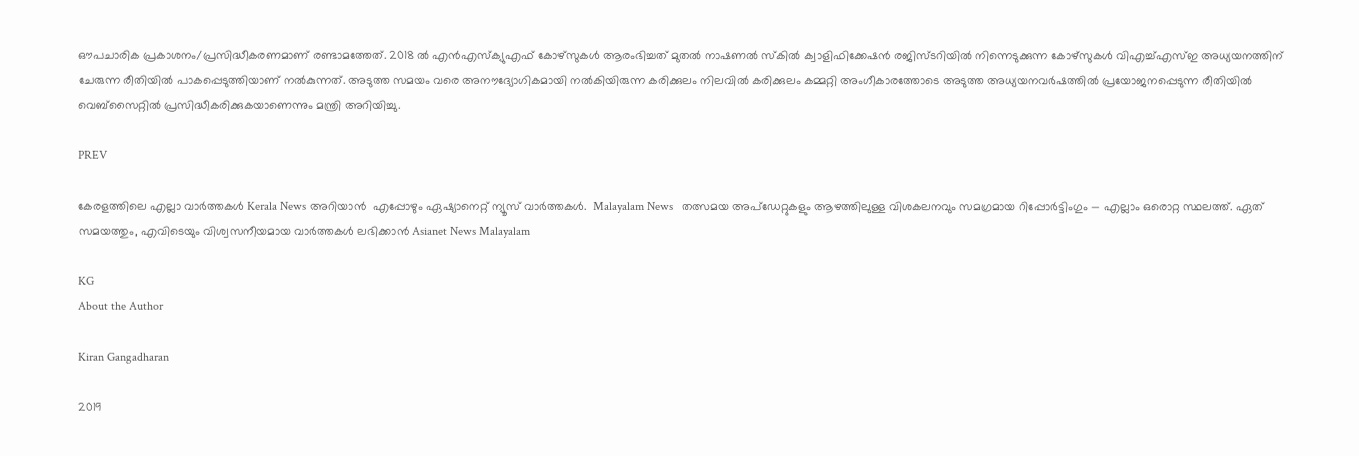ഔപചാരിക പ്രകാശനം/പ്രസിദ്ധീകരണമാണ് രണ്ടാമത്തേത്. 2018 ൽ എൻഎസ്‌ക്യുഎഫ് കോഴ്സുകൾ ആരംഭിച്ചത് മുതൽ നാഷണൽ സ്‌കിൽ ക്വാളിഫിക്കേഷൻ രജിസ്ടറിയിൽ നിന്നെടുക്കുന്ന കോഴ്സുകൾ വിഎച്ച്എസ്ഇ അധ്യയനത്തിന് ചേരുന്ന രീതിയിൽ പാകപ്പെടുത്തിയാണ് നൽകുന്നത്. അടുത്ത സമയം വരെ അനൗദ്യോഗികമായി നൽകിയിരുന്ന കരിക്കുലം നിലവിൽ കരിക്കുലം കമ്മറ്റി അംഗീകാരത്തോടെ അടുത്ത അധ്യയനവർഷത്തിൽ പ്രയോജനപ്പെടുന്ന രീതിയിൽ വെബ്‌സൈറ്റിൽ പ്രസിദ്ധീകരിക്കുകയാണെന്നും മന്ത്രി അറിയിച്ചു.

PREV

കേരളത്തിലെ എല്ലാ വാർത്തകൾ Kerala News അറിയാൻ  എപ്പോഴും ഏഷ്യാനെറ്റ് ന്യൂസ് വാർത്തകൾ.  Malayalam News   തത്സമയ അപ്‌ഡേറ്റുകളും ആഴത്തിലുള്ള വിശകലനവും സമഗ്രമായ റിപ്പോർട്ടിംഗും — എല്ലാം ഒരൊറ്റ സ്ഥലത്ത്. ഏത് സമയത്തും, എവിടെയും വിശ്വസനീയമായ വാർത്തകൾ ലഭിക്കാൻ Asianet News Malayalam

KG
About the Author

Kiran Gangadharan

2019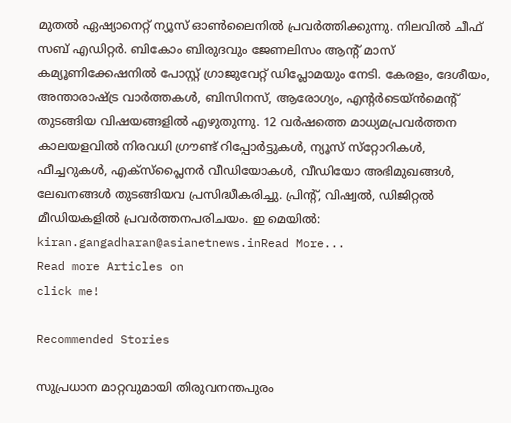മുതല്‍ ഏഷ്യാനെറ്റ് ന്യൂസ് ഓണ്‍ലൈനില്‍ പ്രവര്‍ത്തിക്കുന്നു. നിലവില്‍ ചീഫ് സബ് എഡിറ്റർ. ബികോം ബിരുദവും ജേണലിസം ആൻ്റ് മാസ് കമ്യൂണിക്കേഷനിൽ പോസ്റ്റ് ഗ്രാജുവേറ്റ് ഡിപ്ലോമയും നേടി. കേരളം, ദേശീയം, അന്താരാഷ്ട്ര വാര്‍ത്തകള്‍, ബിസിനസ്, ആരോഗ്യം, എന്റർടെയ്ൻമെൻ്റ് തുടങ്ങിയ വിഷയങ്ങളില്‍ എഴുതുന്നു. 12 വര്‍ഷത്തെ മാധ്യമപ്രവര്‍ത്തന കാലയളവില്‍ നിരവധി ഗ്രൗണ്ട് റിപ്പോര്‍ട്ടുകള്‍, ന്യൂസ് സ്‌റ്റോറികള്‍, ഫീച്ചറുകള്‍, എക്‌സ്‌പ്ലൈന‍ർ വീഡിയോകൾ, വീഡിയോ അഭിമുഖങ്ങള്‍, ലേഖനങ്ങള്‍ തുടങ്ങിയവ പ്രസിദ്ധീകരിച്ചു. പ്രിന്റ്, വിഷ്വല്‍, ഡിജിറ്റല്‍ മീഡിയകളില്‍ പ്രവര്‍ത്തനപരിചയം. ഇ മെയില്‍: kiran.gangadharan@asianetnews.inRead More...
Read more Articles on
click me!

Recommended Stories

സുപ്രധാന മാറ്റവുമായി തിരുവനന്തപുരം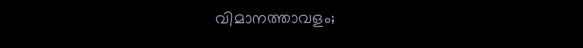വിമാനത്താവളം;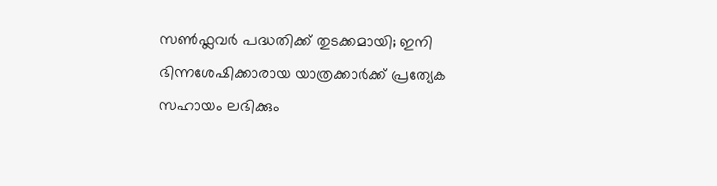സൺഫ്ലവർ പദ്ധതിക്ക് തുടക്കമായി; ഇനി ഭിന്നശേഷിക്കാരായ യാത്രക്കാർക്ക് പ്രത്യേക സഹായം ലഭിക്കും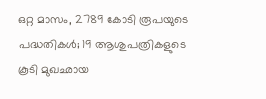ഒറ്റ മാസം, 2789 കോടി രൂപയുടെ പദ്ധതികള്‍; 19 ആശുപത്രികളുടെ കൂടി മുഖഛായ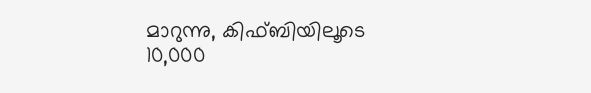മാറുന്നു, കിഫ്ബിയിലൂടെ 10,000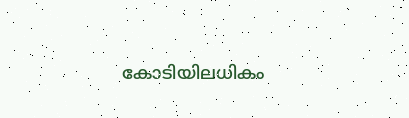കോടിയിലധികം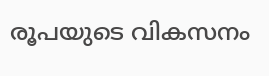രൂപയുടെ വികസനം